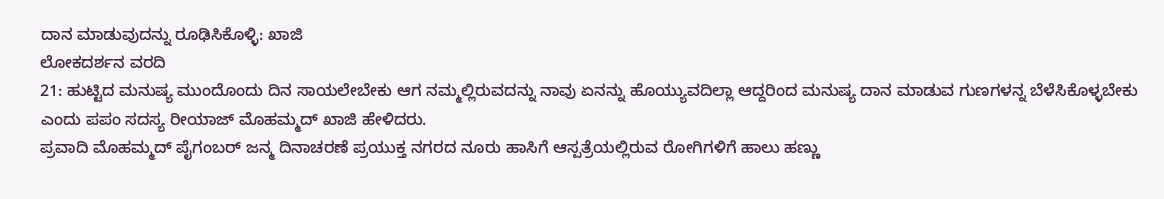ದಾನ ಮಾಡುವುದನ್ನು ರೂಢಿಸಿಕೊಳ್ಳಿ: ಖಾಜಿ
ಲೋಕದರ್ಶನ ವರದಿ
21: ಹುಟ್ಟಿದ ಮನುಷ್ಯ ಮುಂದೊಂದು ದಿನ ಸಾಯಲೇಬೇಕು ಆಗ ನಮ್ಮಲ್ಲಿರುವದನ್ನು ನಾವು ಏನನ್ನು ಹೊಯ್ಯುವದಿಲ್ಲಾ ಆದ್ದರಿಂದ ಮನುಷ್ಯ ದಾನ ಮಾಡುವ ಗುಣಗಳನ್ನ ಬೆಳೆಸಿಕೊಳ್ಳಬೇಕು ಎಂದು ಪಪಂ ಸದಸ್ಯ ರೀಯಾಜ್ ಮೊಹಮ್ಮದ್ ಖಾಜಿ ಹೇಳಿದರು.
ಪ್ರವಾದಿ ಮೊಹಮ್ಮದ್ ಪೈಗಂಬರ್ ಜನ್ಮ ದಿನಾಚರಣೆ ಪ್ರಯುಕ್ತ ನಗರದ ನೂರು ಹಾಸಿಗೆ ಆಸ್ಪತ್ರೆಯಲ್ಲಿರುವ ರೋಗಿಗಳಿಗೆ ಹಾಲು ಹಣ್ಣು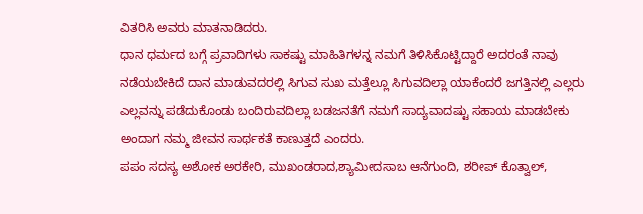ವಿತರಿಸಿ ಅವರು ಮಾತನಾಡಿದರು.
ಧಾನ ಧರ್ಮದ ಬಗ್ಗೆ ಪ್ರವಾದಿಗಳು ಸಾಕಷ್ಟು ಮಾಹಿತಿಗಳನ್ನ ನಮಗೆ ತಿಳಿಸಿಕೊಟ್ಟಿದ್ದಾರೆ ಅದರಂತೆ ನಾವು ನಡೆಯಬೇಕಿದೆ ದಾನ ಮಾಡುವದರಲ್ಲಿ ಸಿಗುವ ಸುಖ ಮತ್ತೆಲ್ಲೂ ಸಿಗುವದಿಲ್ಲಾ ಯಾಕೆಂದರೆ ಜಗತ್ತಿನಲ್ಲಿ ಎಲ್ಲರು ಎಲ್ಲವನ್ನು ಪಡೆದುಕೊಂಡು ಬಂದಿರುವದಿಲ್ಲಾ ಬಡಜನತೆಗೆ ನಮಗೆ ಸಾದ್ಯವಾದಷ್ಟು ಸಹಾಯ ಮಾಡಬೇಕು ಅಂದಾಗ ನಮ್ಮ ಜೀವನ ಸಾರ್ಥಕತೆ ಕಾಣುತ್ತದೆ ಎಂದರು.
ಪಪಂ ಸದಸ್ಯ ಅಶೋಕ ಅರಕೇರಿ, ಮುಖಂಡರಾದ,ಶ್ಯಾಮೀದಸಾಬ ಆನೆಗುಂದಿ, ಶರೀಪ್ ಕೊತ್ವಾಲ್,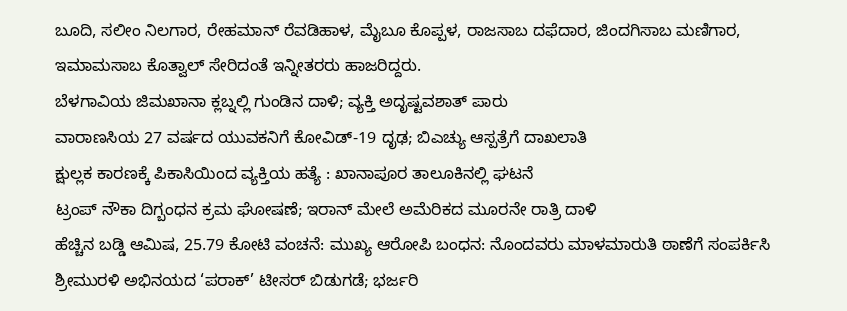ಬೂದಿ, ಸಲೀಂ ನಿಲಗಾರ, ರೇಹಮಾನ್ ರೆವಡಿಹಾಳ, ಮೈಬೂ ಕೊಪ್ಪಳ, ರಾಜಸಾಬ ದಫೆದಾರ, ಜಿಂದಗಿಸಾಬ ಮಣಿಗಾರ, ಇಮಾಮಸಾಬ ಕೊತ್ವಾಲ್ ಸೇರಿದಂತೆ ಇನ್ನೀತರರು ಹಾಜರಿದ್ದರು.
ಬೆಳಗಾವಿಯ ಜಿಮಖಾನಾ ಕ್ಲಬ್ನಲ್ಲಿ ಗುಂಡಿನ ದಾಳಿ; ವ್ಯಕ್ತಿ ಅದೃಷ್ಟವಶಾತ್ ಪಾರು
ವಾರಾಣಸಿಯ 27 ವರ್ಷದ ಯುವಕನಿಗೆ ಕೋವಿಡ್-19 ದೃಢ; ಬಿಎಚ್ಯು ಆಸ್ಪತ್ರೆಗೆ ದಾಖಲಾತಿ
ಕ್ಷುಲ್ಲಕ ಕಾರಣಕ್ಕೆ ಪಿಕಾಸಿಯಿಂದ ವ್ಯಕ್ತಿಯ ಹತ್ಯೆ : ಖಾನಾಪೂರ ತಾಲೂಕಿನಲ್ಲಿ ಘಟನೆ
ಟ್ರಂಪ್ ನೌಕಾ ದಿಗ್ಬಂಧನ ಕ್ರಮ ಘೋಷಣೆ; ಇರಾನ್ ಮೇಲೆ ಅಮೆರಿಕದ ಮೂರನೇ ರಾತ್ರಿ ದಾಳಿ
ಹೆಚ್ಚಿನ ಬಡ್ಡಿ ಆಮಿಷ, 25.79 ಕೋಟಿ ವಂಚನೆ: ಮುಖ್ಯ ಆರೋಪಿ ಬಂಧನ: ನೊಂದವರು ಮಾಳಮಾರುತಿ ಠಾಣೆಗೆ ಸಂಪರ್ಕಿಸಿ
ಶ್ರೀಮುರಳಿ ಅಭಿನಯದ ‘ಪರಾಕ್’ ಟೀಸರ್ ಬಿಡುಗಡೆ; ಭರ್ಜರಿ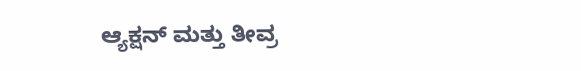ಆ್ಯಕ್ಷನ್ ಮತ್ತು ತೀವ್ರ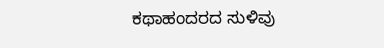ಕಥಾಹಂದರದ ಸುಳಿವು